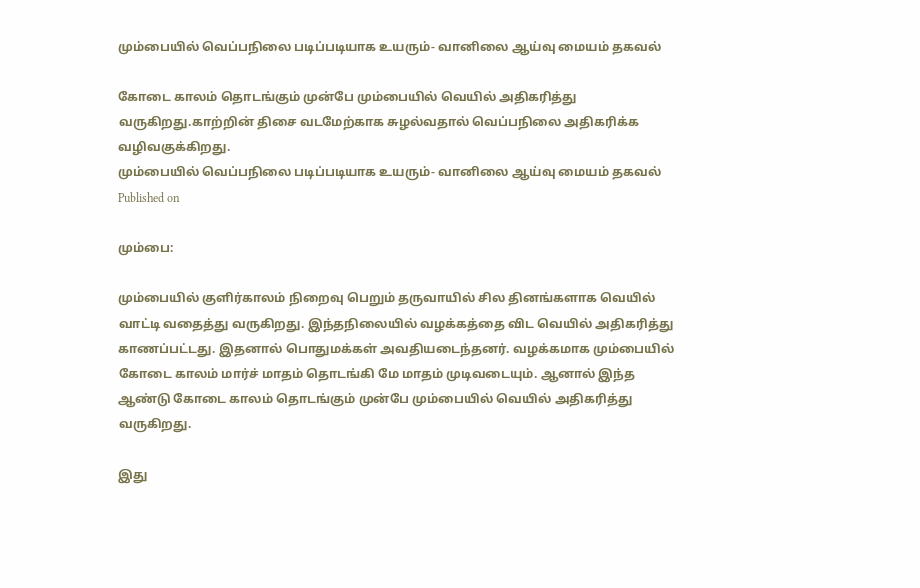மும்பையில் வெப்பநிலை படிப்படியாக உயரும்- வானிலை ஆய்வு மையம் தகவல்

கோடை காலம் தொடங்கும் முன்பே மும்பையில் வெயில் அதிகரித்து வருகிறது.காற்றின் திசை வடமேற்காக சுழல்வதால் வெப்பநிலை அதிகரிக்க வழிவகுக்கிறது.
மும்பையில் வெப்பநிலை படிப்படியாக உயரும்- வானிலை ஆய்வு மையம் தகவல்
Published on

மும்பை:

மும்பையில் குளிர்காலம் நிறைவு பெறும் தருவாயில் சில தினங்களாக வெயில் வாட்டி வதைத்து வருகிறது. இந்தநிலையில் வழக்கத்தை விட வெயில் அதிகரித்து காணப்பட்டது. இதனால் பொதுமக்கள் அவதியடைந்தனர். வழக்கமாக மும்பையில் கோடை காலம் மார்ச் மாதம் தொடங்கி மே மாதம் முடிவடையும். ஆனால் இந்த ஆண்டு கோடை காலம் தொடங்கும் முன்பே மும்பையில் வெயில் அதிகரித்து வருகிறது.

இது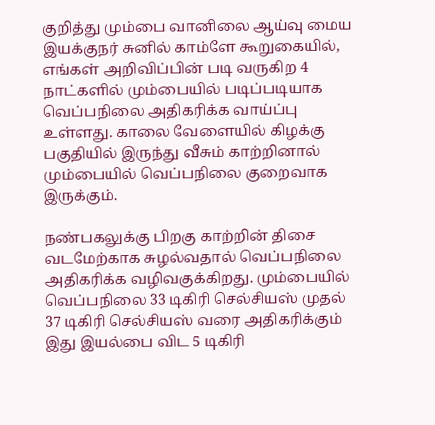குறித்து மும்பை வானிலை ஆய்வு மைய இயக்குநர் சுனில் காம்ளே கூறுகையில், எங்கள் அறிவிப்பின் படி வருகிற 4 நாட்களில் மும்பையில் படிப்படியாக வெப்பநிலை அதிகரிக்க வாய்ப்பு உள்ளது. காலை வேளையில் கிழக்கு பகுதியில் இருந்து வீசும் காற்றினால் மும்பையில் வெப்பநிலை குறைவாக இருக்கும்.

நண்பகலுக்கு பிறகு காற்றின் திசை வடமேற்காக சுழல்வதால் வெப்பநிலை அதிகரிக்க வழிவகுக்கிறது. மும்பையில் வெப்பநிலை 33 டிகிரி செல்சியஸ் முதல் 37 டிகிரி செல்சியஸ் வரை அதிகரிக்கும் இது இயல்பை விட 5 டிகிரி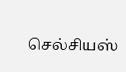செல்சியஸ்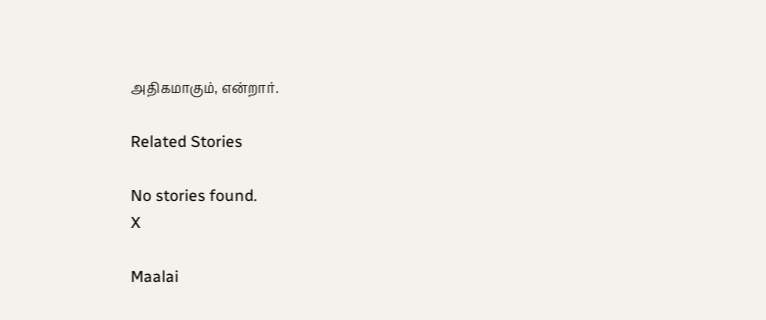அதிகமாகும், என்றார்.

Related Stories

No stories found.
X

Maalai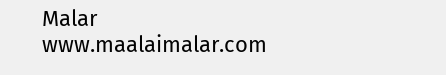Malar
www.maalaimalar.com